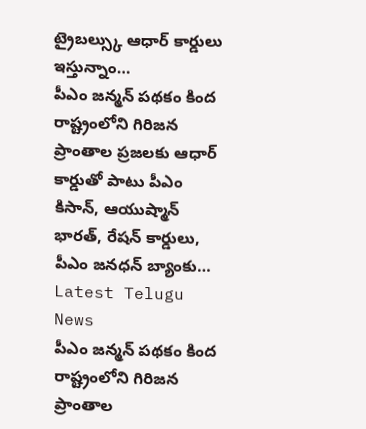ట్రైబల్స్కు ఆధార్ కార్డులు ఇస్తున్నాం…
పీఎం జన్మన్ పథకం కింద రాష్ట్రంలోని గిరిజన ప్రాంతాల ప్రజలకు ఆధార్ కార్డుతో పాటు పీఎం కిసాన్, ఆయుష్మాన్ భారత్, రేషన్ కార్డులు, పీఎం జనధన్ బ్యాంకు…
Latest Telugu News
పీఎం జన్మన్ పథకం కింద రాష్ట్రంలోని గిరిజన ప్రాంతాల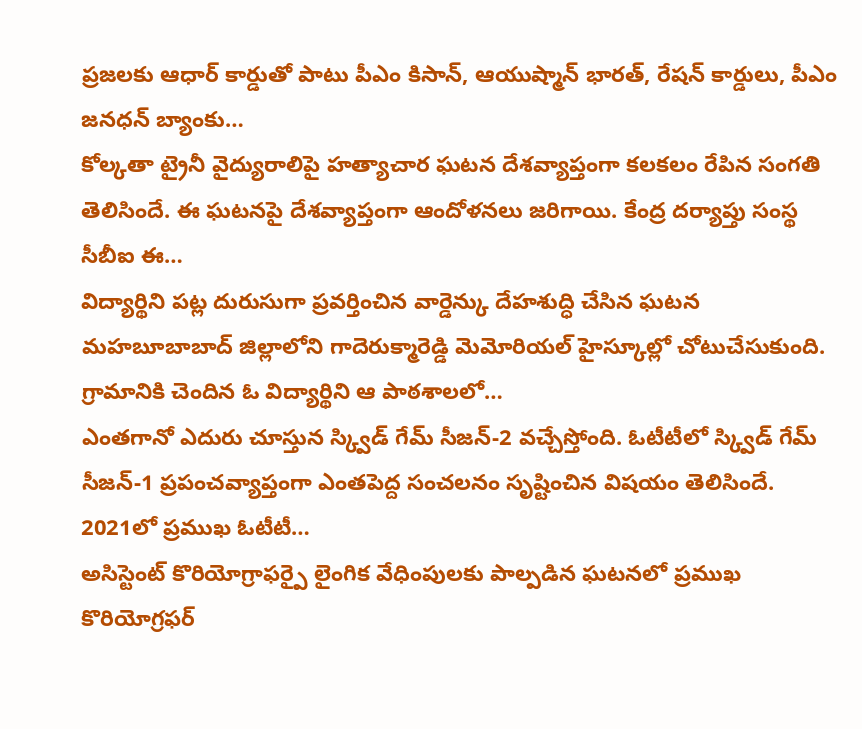ప్రజలకు ఆధార్ కార్డుతో పాటు పీఎం కిసాన్, ఆయుష్మాన్ భారత్, రేషన్ కార్డులు, పీఎం జనధన్ బ్యాంకు…
కోల్కతా ట్రైనీ వైద్యురాలిపై హత్యాచార ఘటన దేశవ్యాప్తంగా కలకలం రేపిన సంగతి తెలిసిందే. ఈ ఘటనపై దేశవ్యాప్తంగా ఆందోళనలు జరిగాయి. కేంద్ర దర్యాప్తు సంస్థ సీబీఐ ఈ…
విద్యార్థిని పట్ల దురుసుగా ప్రవర్తించిన వార్డెన్కు దేహశుద్ధి చేసిన ఘటన మహబూబాబాద్ జిల్లాలోని గాదెరుక్మారెడ్డి మెమోరియల్ హైస్కూల్లో చోటుచేసుకుంది. గ్రామానికి చెందిన ఓ విద్యార్థిని ఆ పాఠశాలలో…
ఎంతగానో ఎదురు చూస్తున స్క్విడ్ గేమ్ సీజన్-2 వచ్చేస్తోంది. ఓటీటీలో స్క్విడ్ గేమ్ సీజన్-1 ప్రపంచవ్యాప్తంగా ఎంతపెద్ద సంచలనం సృష్టించిన విషయం తెలిసిందే. 2021లో ప్రముఖ ఓటీటీ…
అసిస్టెంట్ కొరియోగ్రాఫర్పై లైంగిక వేధింపులకు పాల్పడిన ఘటనలో ప్రముఖ కొరియోగ్రఫర్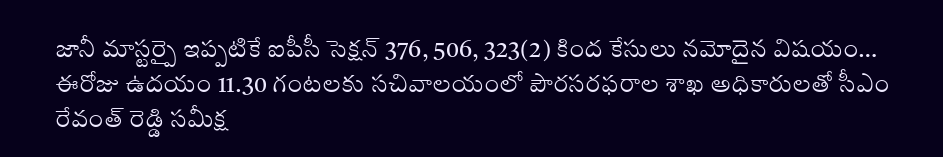జానీ మాస్టర్పై ఇప్పటికే ఐపీసీ సెక్షన్ 376, 506, 323(2) కింద కేసులు నమోదైన విషయం…
ఈరోజు ఉదయం 11.30 గంటలకు సచివాలయంలో పౌరసరఫరాల శాఖ అధికారులతో సీఎం రేవంత్ రెడ్డి సమీక్ష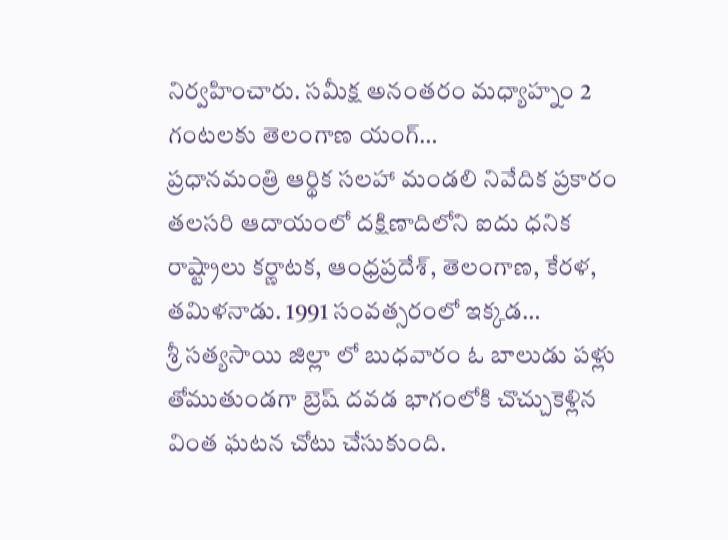నిర్వహించారు. సమీక్ష అనంతరం మధ్యాహ్నం 2 గంటలకు తెలంగాణ యంగ్…
ప్రధానమంత్రి ఆర్థిక సలహా మండలి నివేదిక ప్రకారం తలసరి ఆదాయంలో దక్షిణాదిలోని ఐదు ధనిక రాష్ట్రాలు కర్ణాటక, ఆంధ్రప్రదేశ్, తెలంగాణ, కేరళ, తమిళనాడు. 1991 సంవత్సరంలో ఇక్కడ…
శ్రీ సత్యసాయి జిల్లా లో బుధవారం ఓ బాలుడు పళ్లు తోముతుండగా బ్రెష్ దవడ భాగంలోకి చొచ్చుకెళ్లిన వింత ఘటన చోటు చేసుకుంది.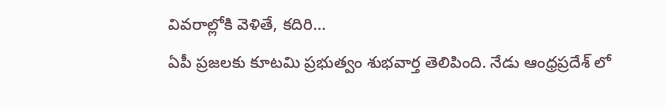వివరాల్లోకి వెళితే, కదిరి…
ఏపీ ప్రజలకు కూటమి ప్రభుత్వం శుభవార్త తెలిపింది. నేడు ఆంధ్రప్రదేశ్ లో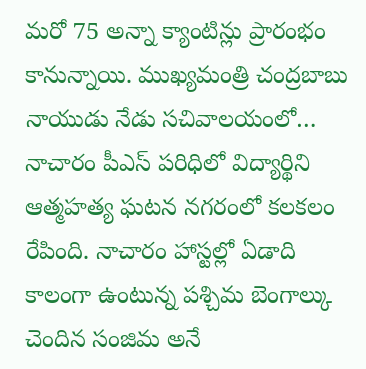మరో 75 అన్నా క్యాంటిన్లు ప్రారంభం కానున్నాయి. ముఖ్యమంత్రి చంద్రబాబు నాయుడు నేడు సచివాలయంలో…
నాచారం పీఎస్ పరిధిలో విద్యార్థిని ఆత్మహత్య ఘటన నగరంలో కలకలం రేపింది. నాచారం హాస్టల్లో ఏడాది కాలంగా ఉంటున్న పశ్చిమ బెంగాల్కు చెందిన సంజిమ అనే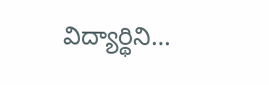విద్యార్థిని…